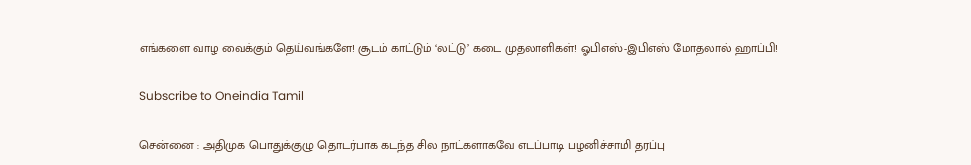எங்களை வாழ வைக்கும் தெய்வங்களே! சூடம் காட்டும் ‘லட்டு’ கடை முதலாளிகள்! ஓபிஎஸ்-இபிஎஸ் மோதலால் ஹாப்பி!

Subscribe to Oneindia Tamil

சென்னை : அதிமுக பொதுக்குழு தொடர்பாக கடந்த சில நாட்களாகவே எடப்பாடி பழனிச்சாமி தரப்பு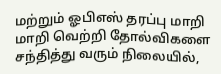மற்றும் ஓபிஎஸ் தரப்பு மாறி மாறி வெற்றி தோல்விகளை சந்தித்து வரும் நிலையில்,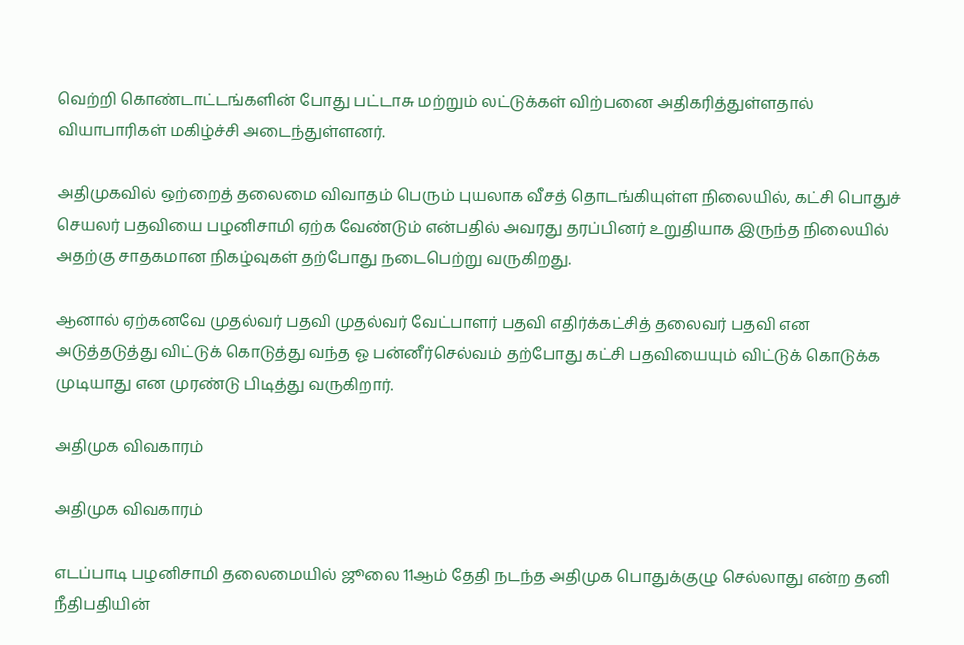வெற்றி கொண்டாட்டங்களின் போது பட்டாசு மற்றும் லட்டுக்கள் விற்பனை அதிகரித்துள்ளதால் வியாபாரிகள் மகிழ்ச்சி அடைந்துள்ளனர்.

அதிமுகவில் ஒற்றைத் தலைமை விவாதம் பெரும் புயலாக வீசத் தொடங்கியுள்ள நிலையில், கட்சி பொதுச் செயலர் பதவியை பழனிசாமி ஏற்க வேண்டும் என்பதில் அவரது தரப்பினர் உறுதியாக இருந்த நிலையில் அதற்கு சாதகமான நிகழ்வுகள் தற்போது நடைபெற்று வருகிறது.

ஆனால் ஏற்கனவே முதல்வர் பதவி முதல்வர் வேட்பாளர் பதவி எதிர்க்கட்சித் தலைவர் பதவி என அடுத்தடுத்து விட்டுக் கொடுத்து வந்த ஓ பன்னீர்செல்வம் தற்போது கட்சி பதவியையும் விட்டுக் கொடுக்க முடியாது என முரண்டு பிடித்து வருகிறார்.

அதிமுக விவகாரம்

அதிமுக விவகாரம்

எடப்பாடி பழனிசாமி தலைமையில் ஜூலை 11ஆம் தேதி நடந்த அதிமுக பொதுக்குழு செல்லாது என்ற தனி நீதிபதியின்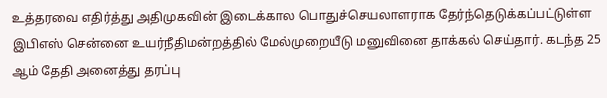உத்தரவை எதிர்த்து அதிமுகவின் இடைக்கால பொதுச்செயலாளராக தேர்ந்தெடுக்கப்பட்டுள்ள இபிஎஸ் சென்னை உயர்நீதிமன்றத்தில் மேல்முறையீடு மனுவினை தாக்கல் செய்தார். கடந்த 25 ஆம் தேதி அனைத்து தரப்பு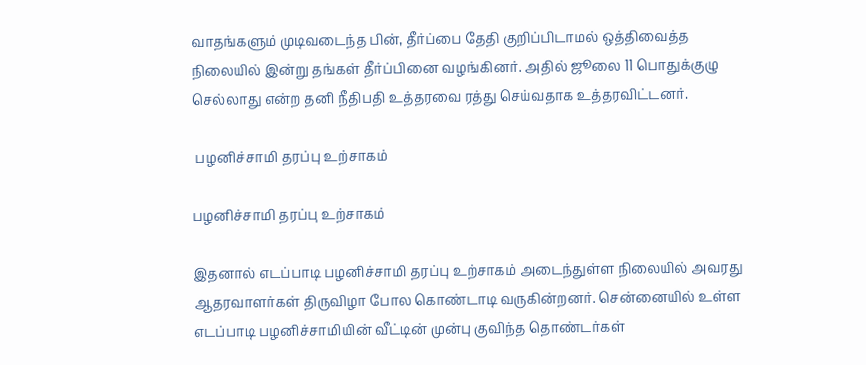வாதங்களும் முடிவடைந்த பின், தீர்ப்பை தேதி குறிப்பிடாமல் ஒத்திவைத்த நிலையில் இன்று தங்கள் தீர்ப்பினை வழங்கினர். அதில் ஜூலை 11 பொதுக்குழு செல்லாது என்ற தனி நீதிபதி உத்தரவை ரத்து செய்வதாக உத்தரவிட்டனர்.

 பழனிச்சாமி தரப்பு உற்சாகம்

பழனிச்சாமி தரப்பு உற்சாகம்

இதனால் எடப்பாடி பழனிச்சாமி தரப்பு உற்சாகம் அடைந்துள்ள நிலையில் அவரது ஆதரவாளர்கள் திருவிழா போல கொண்டாடி வருகின்றனர். சென்னையில் உள்ள எடப்பாடி பழனிச்சாமியின் வீட்டின் முன்பு குவிந்த தொண்டர்கள்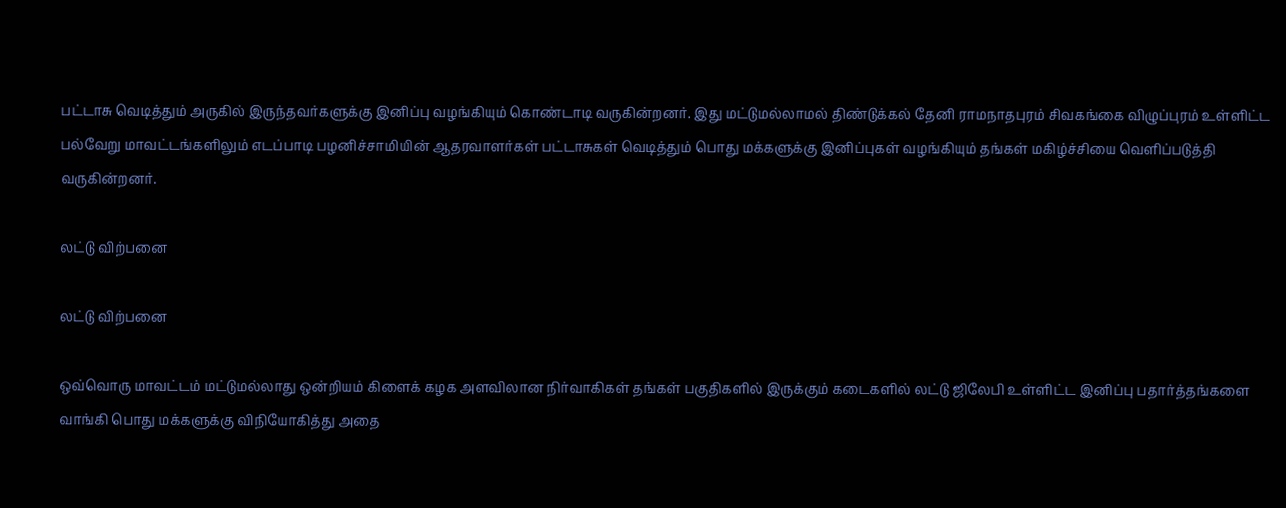பட்டாசு வெடித்தும் அருகில் இருந்தவர்களுக்கு இனிப்பு வழங்கியும் கொண்டாடி வருகின்றனர். இது மட்டுமல்லாமல் திண்டுக்கல் தேனி ராமநாதபுரம் சிவகங்கை விழுப்புரம் உள்ளிட்ட பல்வேறு மாவட்டங்களிலும் எடப்பாடி பழனிச்சாமியின் ஆதரவாளர்கள் பட்டாசுகள் வெடித்தும் பொது மக்களுக்கு இனிப்புகள் வழங்கியும் தங்கள் மகிழ்ச்சியை வெளிப்படுத்தி வருகின்றனர்.

லட்டு விற்பனை

லட்டு விற்பனை

ஒவ்வொரு மாவட்டம் மட்டுமல்லாது ஒன்றியம் கிளைக் கழக அளவிலான நிர்வாகிகள் தங்கள் பகுதிகளில் இருக்கும் கடைகளில் லட்டு ஜிலேபி உள்ளிட்ட இனிப்பு பதார்த்தங்களை வாங்கி பொது மக்களுக்கு விநியோகித்து அதை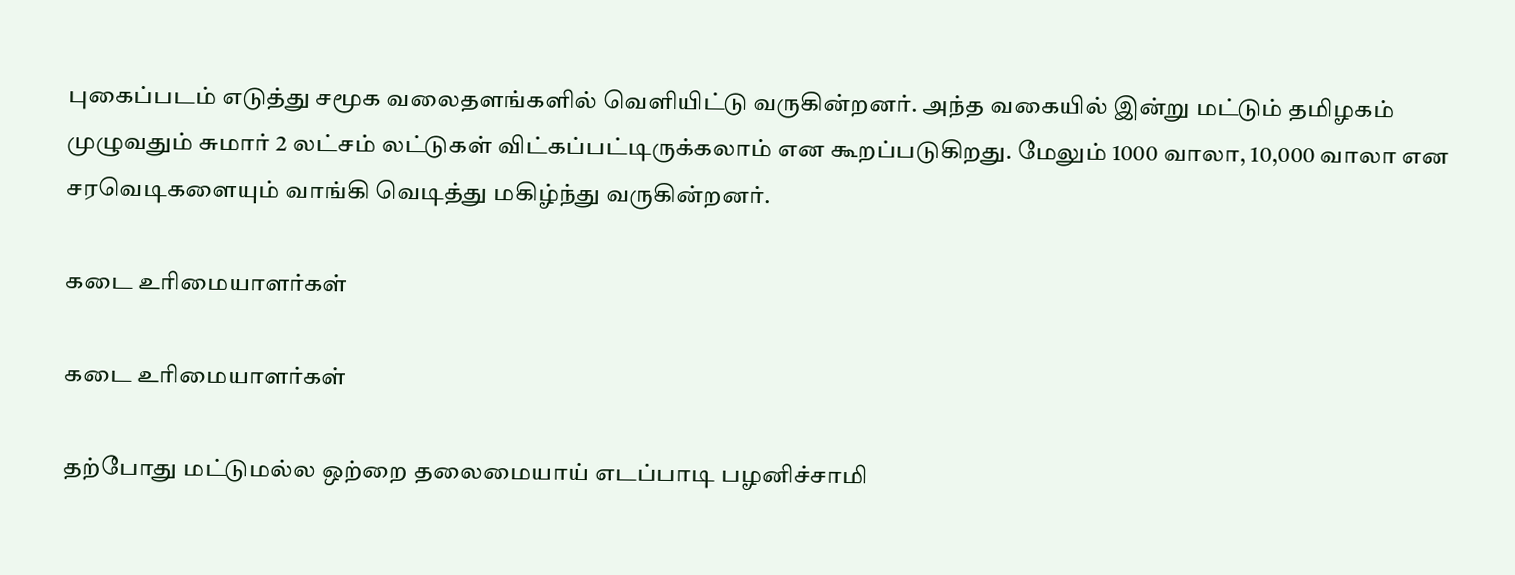புகைப்படம் எடுத்து சமூக வலைதளங்களில் வெளியிட்டு வருகின்றனர். அந்த வகையில் இன்று மட்டும் தமிழகம் முழுவதும் சுமார் 2 லட்சம் லட்டுகள் விட்கப்பட்டிருக்கலாம் என கூறப்படுகிறது. மேலும் 1000 வாலா, 10,000 வாலா என சரவெடிகளையும் வாங்கி வெடித்து மகிழ்ந்து வருகின்றனர்.

கடை உரிமையாளர்கள்

கடை உரிமையாளர்கள்

தற்போது மட்டுமல்ல ஒற்றை தலைமையாய் எடப்பாடி பழனிச்சாமி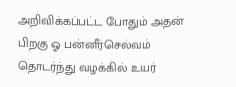அறிவிக்கப்பட்ட போதும் அதன் பிறகு ஓ பன்னீர்செல்வம் தொடர்ந்து வழக்கில் உயர்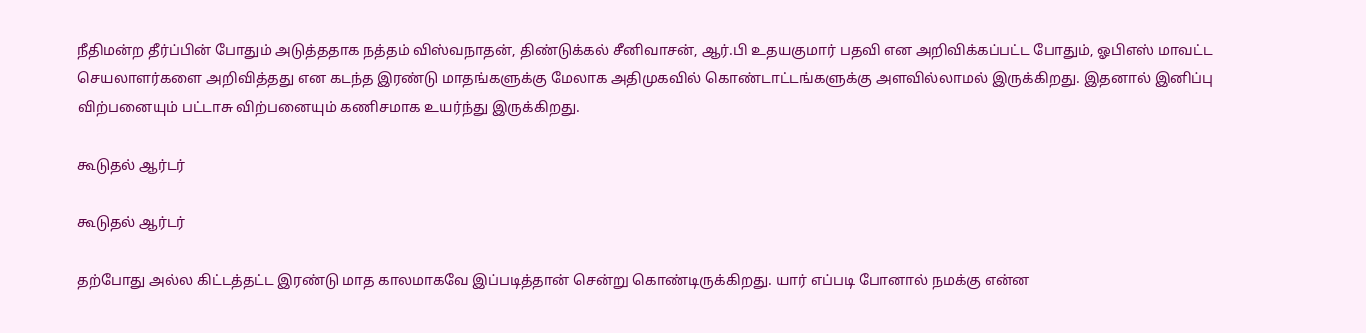நீதிமன்ற தீர்ப்பின் போதும் அடுத்ததாக நத்தம் விஸ்வநாதன், திண்டுக்கல் சீனிவாசன், ஆர்.பி உதயகுமார் பதவி என அறிவிக்கப்பட்ட போதும், ஓபிஎஸ் மாவட்ட செயலாளர்களை அறிவித்தது என கடந்த இரண்டு மாதங்களுக்கு மேலாக அதிமுகவில் கொண்டாட்டங்களுக்கு அளவில்லாமல் இருக்கிறது. இதனால் இனிப்பு விற்பனையும் பட்டாசு விற்பனையும் கணிசமாக உயர்ந்து இருக்கிறது.

கூடுதல் ஆர்டர்

கூடுதல் ஆர்டர்

தற்போது அல்ல கிட்டத்தட்ட இரண்டு மாத காலமாகவே இப்படித்தான் சென்று கொண்டிருக்கிறது. யார் எப்படி போனால் நமக்கு என்ன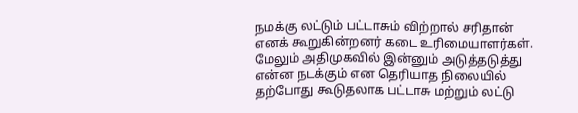நமக்கு லட்டும் பட்டாசும் விற்றால் சரிதான் எனக் கூறுகின்றனர் கடை உரிமையாளர்கள். மேலும் அதிமுகவில் இன்னும் அடுத்தடுத்து என்ன நடக்கும் என தெரியாத நிலையில் தற்போது கூடுதலாக பட்டாசு மற்றும் லட்டு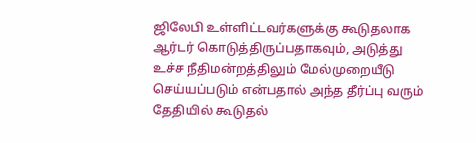ஜிலேபி உள்ளிட்டவர்களுக்கு கூடுதலாக ஆர்டர் கொடுத்திருப்பதாகவும், அடுத்து உச்ச நீதிமன்றத்திலும் மேல்முறையீடு செய்யப்படும் என்பதால் அந்த தீர்ப்பு வரும் தேதியில் கூடுதல்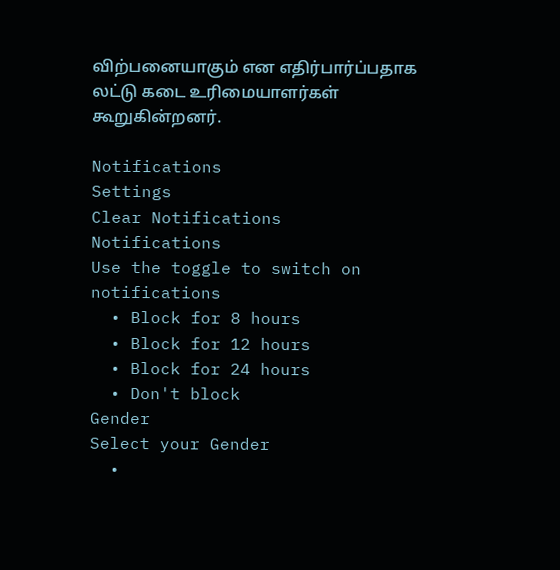விற்பனையாகும் என எதிர்பார்ப்பதாக லட்டு கடை உரிமையாளர்கள் கூறுகின்றனர்.

Notifications
Settings
Clear Notifications
Notifications
Use the toggle to switch on notifications
  • Block for 8 hours
  • Block for 12 hours
  • Block for 24 hours
  • Don't block
Gender
Select your Gender
  •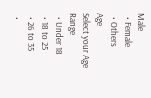Male
  • Female
  • Others
Age
Select your Age Range
  • Under 18
  • 18 to 25
  • 26 to 35
  •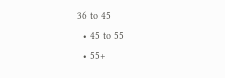36 to 45
  • 45 to 55
  • 55+